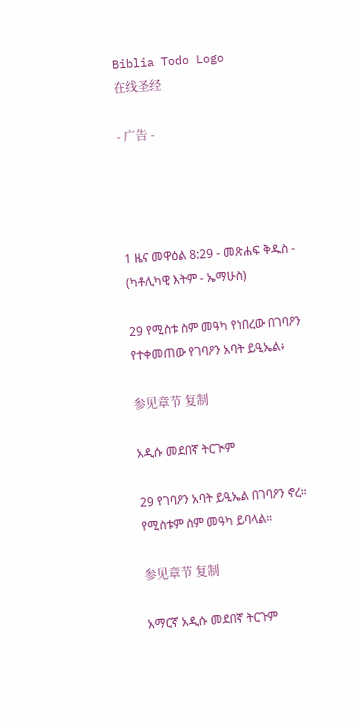Biblia Todo Logo
在线圣经

- 广告 -




1 ዜና መዋዕል 8:29 - መጽሐፍ ቅዱስ - (ካቶሊካዊ እትም - ኤማሁስ)

29 የሚስቱ ስም መዓካ የነበረው በገባዖን የተቀመጠው የገባዖን አባት ይዒኤል፥

参见章节 复制

አዲሱ መደበኛ ትርጒም

29 የገባዖን አባት ይዒኤል በገባዖን ኖረ። የሚስቱም ስም መዓካ ይባላል።

参见章节 复制

አማርኛ አዲሱ መደበኛ ትርጉም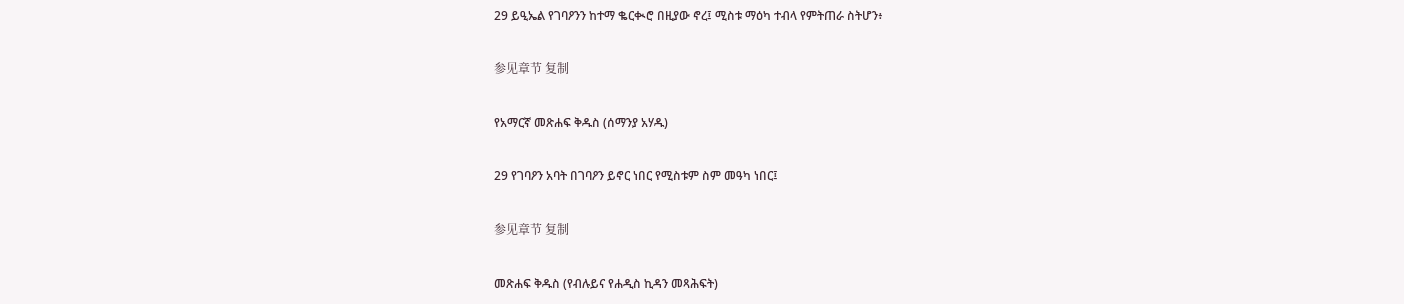29 ይዒኤል የገባዖንን ከተማ ቈርቊሮ በዚያው ኖረ፤ ሚስቱ ማዕካ ተብላ የምትጠራ ስትሆን፥

参见章节 复制

የአማርኛ መጽሐፍ ቅዱስ (ሰማንያ አሃዱ)

29 የገባዖን አባት በገባዖን ይኖር ነበር የሚስቱም ስም መዓካ ነበር፤

参见章节 复制

መጽሐፍ ቅዱስ (የብሉይና የሐዲስ ኪዳን መጻሕፍት)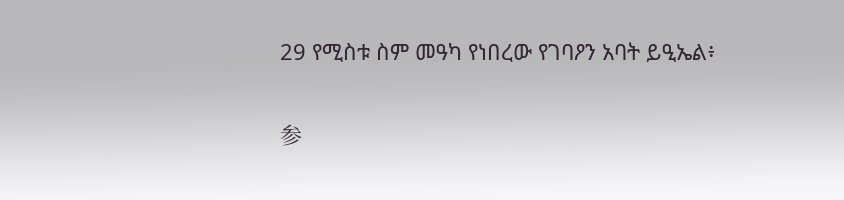29 የሚስቱ ስም መዓካ የነበረው የገባዖን አባት ይዒኤል፥

参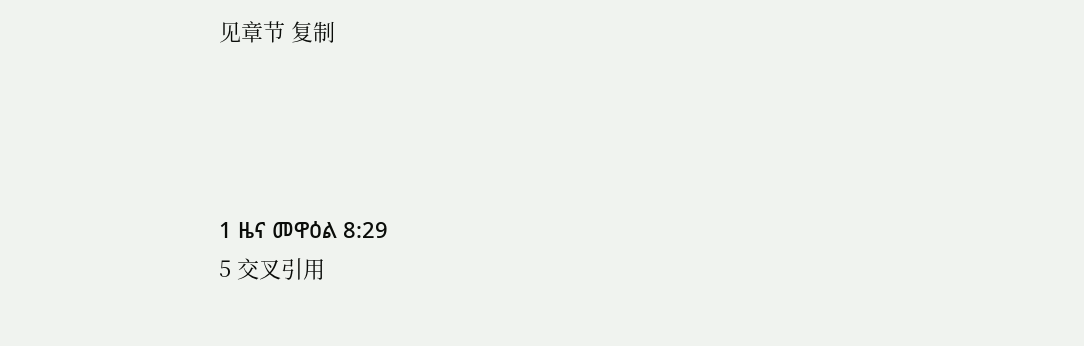见章节 复制




1 ዜና መዋዕል 8:29
5 交叉引用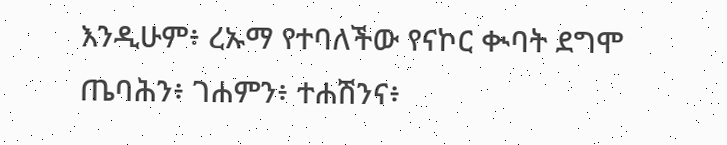እንዲሁም፥ ረኡማ የተባለችው የናኮር ቊባት ደግሞ ጤባሕን፥ ገሐምን፥ ተሐሽንና፥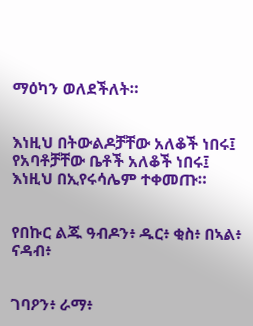ማዕካን ወለደችለት።


እነዚህ በትውልዶቻቸው አለቆች ነበሩ፤ የአባቶቻቸው ቤቶች አለቆች ነበሩ፤ እነዚህ በኢየሩሳሌም ተቀመጡ።


የበኩር ልጁ ዓብዶን፥ ዱር፥ ቂስ፥ በኣል፥ ናዳብ፥


ገባዖን፥ ራማ፥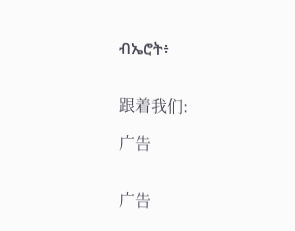ብኤሮት፥


跟着我们:

广告


广告